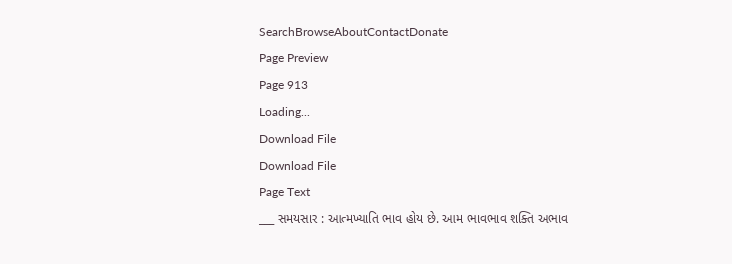SearchBrowseAboutContactDonate
Page Preview
Page 913
Loading...
Download File
Download File
Page Text
___ સમયસાર : આત્મખ્યાતિ ભાવ હોય છે. આમ ભાવભાવ શક્તિ અભાવ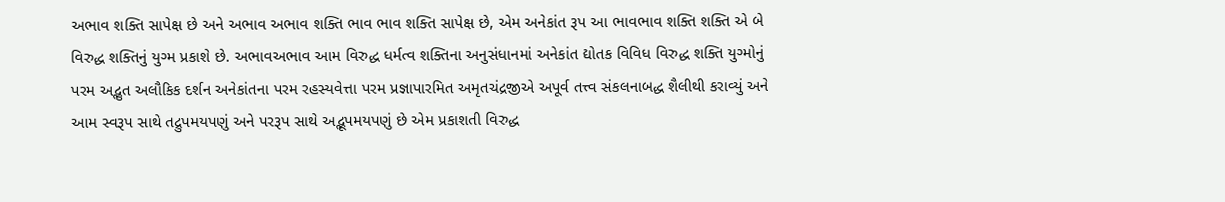અભાવ શક્તિ સાપેક્ષ છે અને અભાવ અભાવ શક્તિ ભાવ ભાવ શક્તિ સાપેક્ષ છે, એમ અનેકાંત રૂપ આ ભાવભાવ શક્તિ શક્તિ એ બે વિરુદ્ધ શક્તિનું યુગ્મ પ્રકાશે છે. અભાવઅભાવ આમ વિરુદ્ધ ધર્મત્વ શક્તિના અનુસંધાનમાં અનેકાંત દ્યોતક વિવિધ વિરુદ્ધ શક્તિ યુગ્મોનું પરમ અદ્ભુત અલૌકિક દર્શન અનેકાંતના પરમ રહસ્યવેત્તા પરમ પ્રજ્ઞાપારમિત અમૃતચંદ્રજીએ અપૂર્વ તત્ત્વ સંકલનાબદ્ધ શૈલીથી કરાવ્યું અને આમ સ્વરૂપ સાથે તદ્રુપમયપણું અને પરરૂપ સાથે અદ્ભૂપમયપણું છે એમ પ્રકાશતી વિરુદ્ધ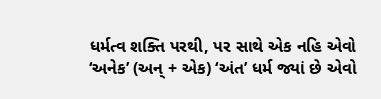ધર્મત્વ શક્તિ પરથી, પર સાથે એક નહિ એવો ‘અનેક’ (અન્ + એક) ‘અંત’ ધર્મ જ્યાં છે એવો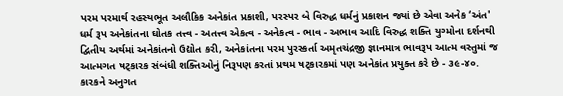પરમ પરમાર્થ રહસ્યભૂત અલૌકિક અનેકાંત પ્રકાશી, પરસ્પર બે વિરુદ્ધ ધર્મનું પ્રકાશન જ્યાં છે એવા અનેક ‘અંત' ધર્મ રૂપ અનેકાંતના ઘોતક તત્ત્વ - અતત્ત્વ એકત્વ - અનેકત્વ - ભાવ - અભાવ આદિ વિરુદ્ધ શક્તિ યુગ્મોના દર્શનથી દ્વિતીય અર્થમાં અનેકાંતનો ઉદ્યોત કરી, અનેકાંતના પરમ પુરસ્કર્તા અમૃતચંદ્રજી જ્ઞાનમાત્ર ભાવરૂપ આત્મ વસ્તુમાં જ આત્મગત ષટ્કારક સંબંધી શક્તિઓનું નિરૂપણ કરતાં પ્રથમ ષટ્કારકમાં પણ અનેકાંત પ્રયુક્ત કરે છે - ૩૯-૪૦. કારકને અનુગત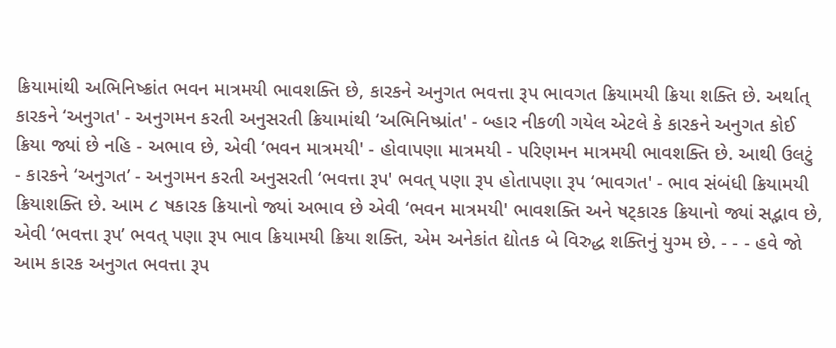ક્રિયામાંથી અભિનિષ્ક્રાંત ભવન માત્રમયી ભાવશક્તિ છે, કારકને અનુગત ભવત્તા રૂપ ભાવગત ક્રિયામયી ક્રિયા શક્તિ છે. અર્થાત્ કારકને ‘અનુગત' - અનુગમન કરતી અનુસરતી ક્રિયામાંથી ‘અભિનિષ્પ્રાંત' - બ્હાર નીકળી ગયેલ એટલે કે કારકને અનુગત કોઈ ક્રિયા જ્યાં છે નહિ - અભાવ છે, એવી ‘ભવન માત્રમયી' - હોવાપણા માત્રમયી - પરિણમન માત્રમયી ભાવશક્તિ છે. આથી ઉલટું - કારકને ‘અનુગત’ - અનુગમન કરતી અનુસરતી ‘ભવત્તા રૂપ' ભવત્ પણા રૂપ હોતાપણા રૂપ ‘ભાવગત' - ભાવ સંબંધી ક્રિયામયી ક્રિયાશક્તિ છે. આમ ૮ ષકારક ક્રિયાનો જ્યાં અભાવ છે એવી ‘ભવન માત્રમયી' ભાવશક્તિ અને ષટ્કારક ક્રિયાનો જ્યાં સદ્ભાવ છે, એવી ‘ભવત્તા રૂપ’ ભવત્ પણા રૂપ ભાવ ક્રિયામયી ક્રિયા શક્તિ, એમ અનેકાંત દ્યોતક બે વિરુદ્ધ શક્તિનું યુગ્મ છે. - - - હવે જો આમ કારક અનુગત ભવત્તા રૂપ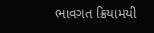ભાવગત ક્રિયામયી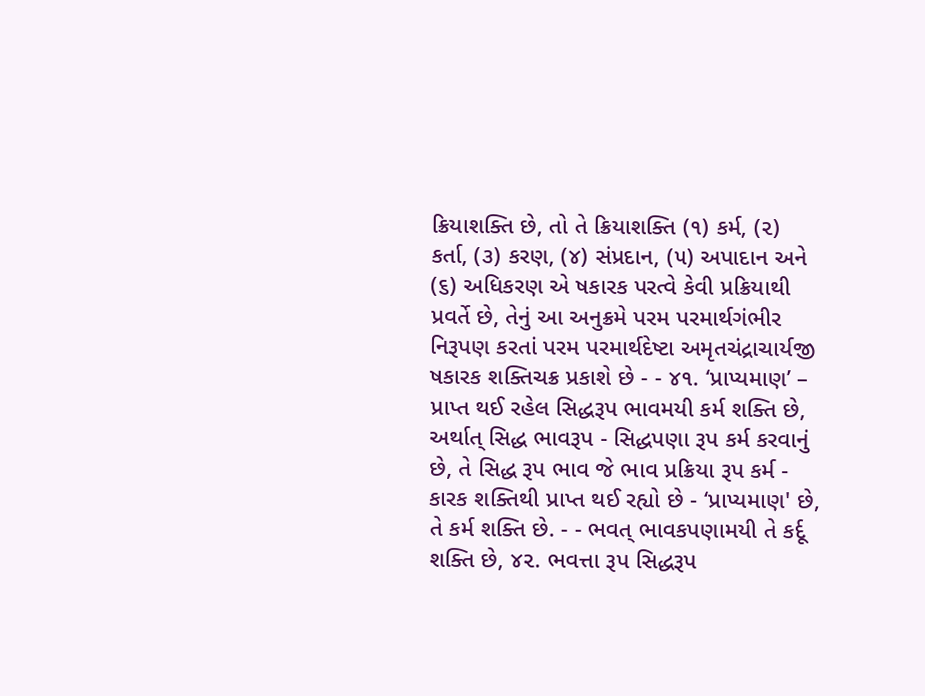ક્રિયાશક્તિ છે, તો તે ક્રિયાશક્તિ (૧) કર્મ, (૨) કર્તા, (૩) કરણ, (૪) સંપ્રદાન, (૫) અપાદાન અને (૬) અધિકરણ એ ષકારક પરત્વે કેવી પ્રક્રિયાથી પ્રવર્તે છે, તેનું આ અનુક્રમે પરમ પરમાર્થગંભીર નિરૂપણ કરતાં પરમ પરમાર્થદેષ્ટા અમૃતચંદ્રાચાર્યજી ષકારક શક્તિચક્ર પ્રકાશે છે - - ૪૧. ‘પ્રાપ્યમાણ’ – પ્રાપ્ત થઈ રહેલ સિદ્ધરૂપ ભાવમયી કર્મ શક્તિ છે, અર્થાત્ સિદ્ધ ભાવરૂપ - સિદ્ધપણા રૂપ કર્મ કરવાનું છે, તે સિદ્ધ રૂપ ભાવ જે ભાવ પ્રક્રિયા રૂપ કર્મ - કારક શક્તિથી પ્રાપ્ત થઈ રહ્યો છે - ‘પ્રાપ્યમાણ' છે, તે કર્મ શક્તિ છે. - - ભવત્ ભાવકપણામયી તે કર્દૂ શક્તિ છે, ૪૨. ભવત્તા રૂપ સિદ્ધરૂપ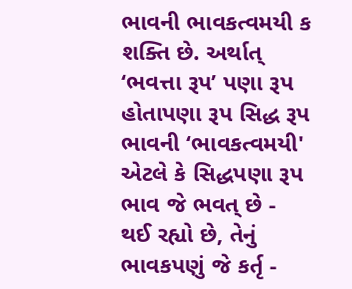ભાવની ભાવકત્વમયી ક શક્તિ છે. અર્થાત્ ‘ભવત્તા રૂપ’ પણા રૂપ હોતાપણા રૂપ સિદ્ધ રૂપ ભાવની ‘ભાવકત્વમયી' એટલે કે સિદ્ધપણા રૂપ ભાવ જે ભવત્ છે - થઈ રહ્યો છે, તેનું ભાવકપણું જે કર્તૃ -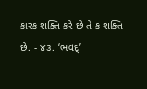કારક શક્તિ કરે છે તે ક શક્તિ છે. - ૪૩. ‘ભવદ્’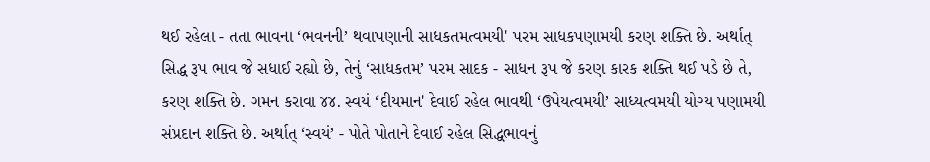થઈ રહેલા - તતા ભાવના ‘ભવનની’ થવાપણાની સાધકતમત્વમયી' પરમ સાધકપણામયી કરણ શક્તિ છે. અર્થાત્ સિદ્ધ રૂપ ભાવ જે સધાઈ રહ્યો છે, તેનું ‘સાધકતમ’ પરમ સાદક - સાધન રૂપ જે કરણ કારક શક્તિ થઈ પડે છે તે, કરણ શક્તિ છે. ગમન કરાવા ૪૪. સ્વયં ‘દીયમાન' દેવાઈ રહેલ ભાવથી ‘ઉપેયત્વમયી’ સાધ્યત્વમયી યોગ્ય પણામયી સંપ્રદાન શક્તિ છે. અર્થાત્ ‘સ્વયં’ - પોતે પોતાને દેવાઈ રહેલ સિદ્ધભાવનું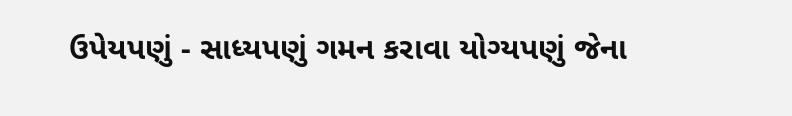ઉપેયપણું - સાધ્યપણું ગમન કરાવા યોગ્યપણું જેના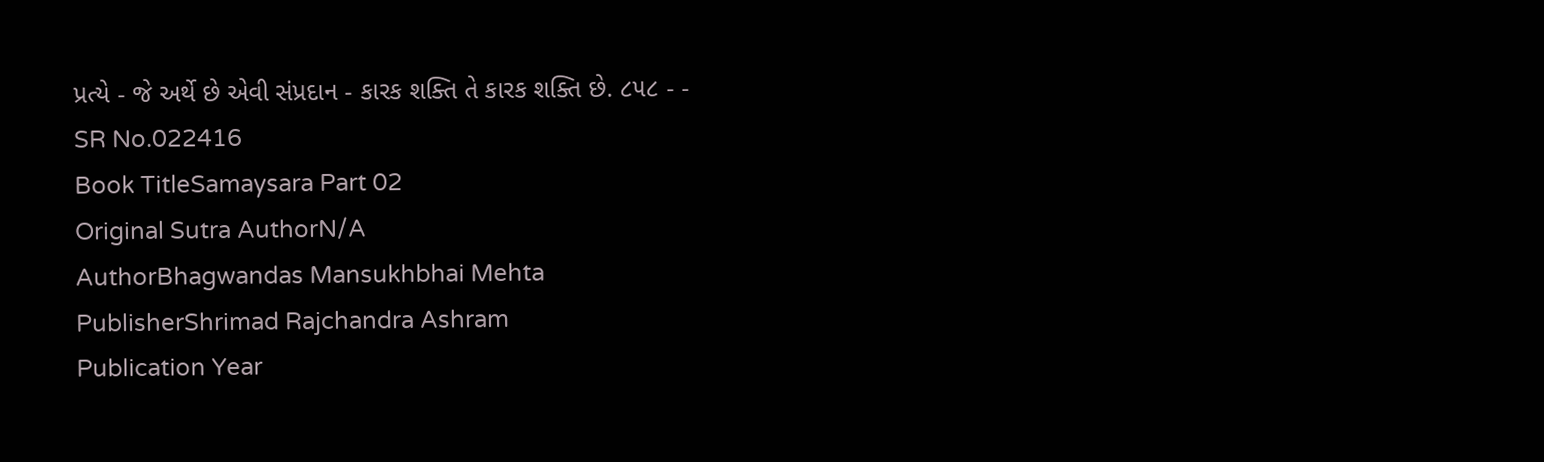પ્રત્યે - જે અર્થે છે એવી સંપ્રદાન - કારક શક્તિ તે કારક શક્તિ છે. ૮૫૮ - -
SR No.022416
Book TitleSamaysara Part 02
Original Sutra AuthorN/A
AuthorBhagwandas Mansukhbhai Mehta
PublisherShrimad Rajchandra Ashram
Publication Year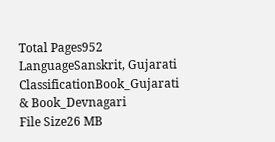Total Pages952
LanguageSanskrit, Gujarati
ClassificationBook_Gujarati & Book_Devnagari
File Size26 MB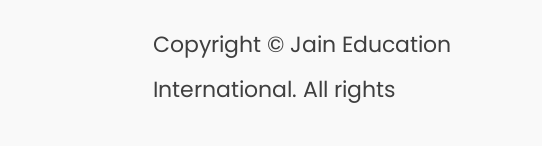Copyright © Jain Education International. All rights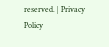reserved. | Privacy Policy